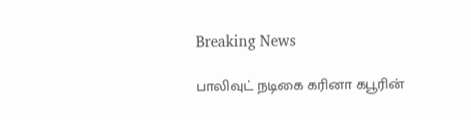Breaking News

பாலிவுட் நடிகை கரினா கபூரின்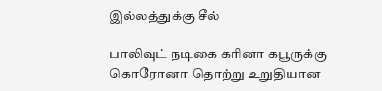இல்லத்துக்கு சீல்

பாலிவுட் நடிகை கரினா கபூருக்கு கொரோனா தொற்று உறுதியான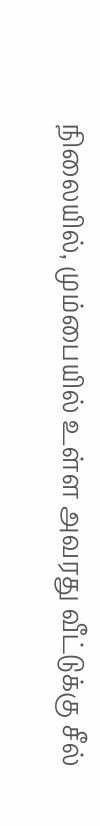நிலையில், மும்பையில் உள்ள அவரது வீட்டுக்கு சீல்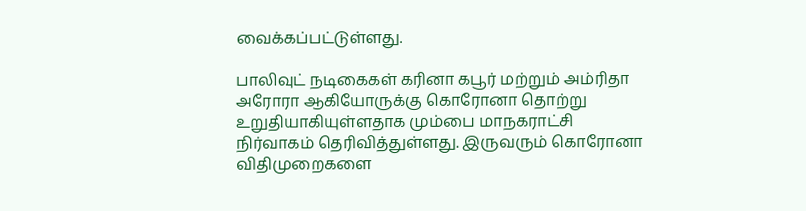வைக்கப்பட்டுள்ளது.

பாலிவுட் நடிகைகள் கரினா கபூர் மற்றும் அம்ரிதா அரோரா ஆகியோருக்கு கொரோனா தொற்று உறுதியாகியுள்ளதாக மும்பை மாநகராட்சி நிர்வாகம் தெரிவித்துள்ளது. இருவரும் கொரோனா விதிமுறைகளை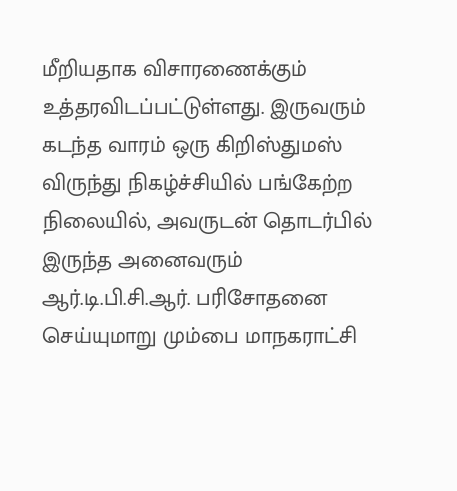மீறியதாக விசாரணைக்கும் உத்தரவிடப்பட்டுள்ளது. இருவரும் கடந்த வாரம் ஒரு கிறிஸ்துமஸ் விருந்து நிகழ்ச்சியில் பங்கேற்ற நிலையில், அவருடன் தொடர்பில் இருந்த அனைவரும் ஆர்.டி.பி.சி.ஆர். பரிசோதனை செய்யுமாறு மும்பை மாநகராட்சி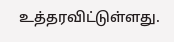உத்தரவிட்டுள்ளது.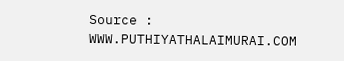Source : WWW.PUTHIYATHALAIMURAI.COM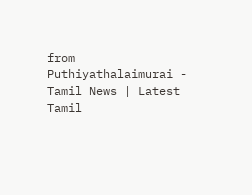from Puthiyathalaimurai - Tamil News | Latest Tamil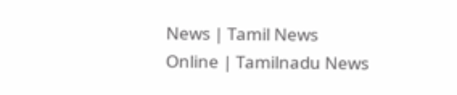News | Tamil News Online | Tamilnadu News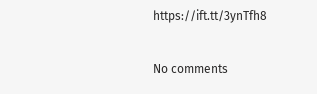https://ift.tt/3ynTfh8

No comments